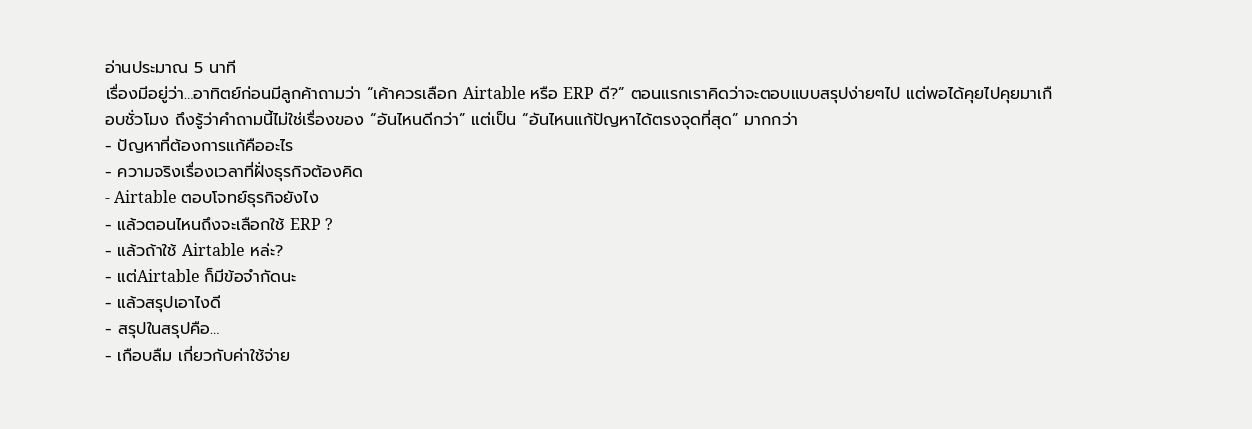อ่านประมาณ 5 นาที
เรื่องมีอยู่ว่า…อาทิตย์ก่อนมีลูกค้าถามว่า “เค้าควรเลือก Airtable หรือ ERP ดี?” ตอนแรกเราคิดว่าจะตอบแบบสรุปง่ายๆไป แต่พอได้คุยไปคุยมาเกือบชั่วโมง ถึงรู้ว่าคำถามนี้ไม่ใช่เรื่องของ “อันไหนดีกว่า” แต่เป็น “อันไหนแก้ปัญหาได้ตรงจุดที่สุด” มากกว่า
- ปัญหาที่ต้องการแก้คืออะไร
- ความจริงเรื่องเวลาที่ฝั่งธุรกิจต้องคิด
- Airtable ตอบโจทย์ธุรกิจยังไง
- แล้วตอนไหนถึงจะเลือกใช้ ERP ?
- แล้วถ้าใช้ Airtable หล่ะ?
- แต่Airtable ก็มีข้อจำกัดนะ
- แล้วสรุปเอาไงดี
- สรุปในสรุปคือ…
- เกือบลืม เกี่ยวกับค่าใช้จ่าย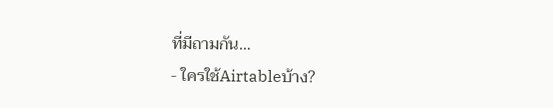ที่มีถามกัน…
- ใครใช้Airtableบ้าง?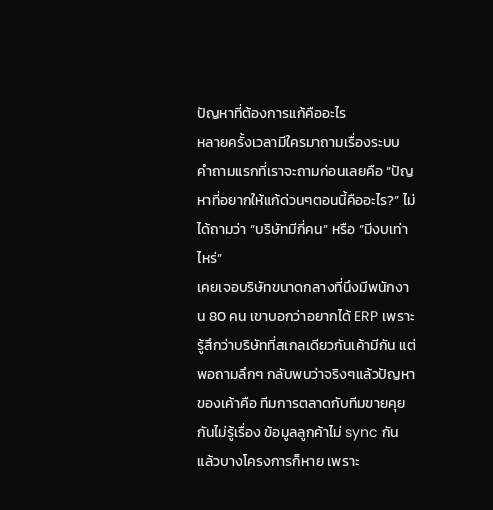ปัญหาที่ต้องการแก้คืออะไร
หลายครั้งเวลามีใครมาถามเรื่องระบบ คำถามแรกที่เราจะถามก่อนเลยคือ “ปัญหาที่อยากให้แก้ด่วนๆตอนนี้คืออะไร?” ไม่ได้ถามว่า “บริษัทมีกี่คน” หรือ “มีงบเท่าไหร่”
เคยเจอบริษัทขนาดกลางที่นึงมีพนักงาน 80 คน เขาบอกว่าอยากได้ ERP เพราะรู้สึกว่าบริษัทที่สเกลเดียวกันเค้ามีกัน แต่พอถามลึกๆ กลับพบว่าจริงๆแล้วปัญหาของเค้าคือ ทีมการตลาดกับทีมขายคุยกันไม่รู้เรื่อง ข้อมูลลูกค้าไม่ sync กัน แล้วบางโครงการก็หาย เพราะ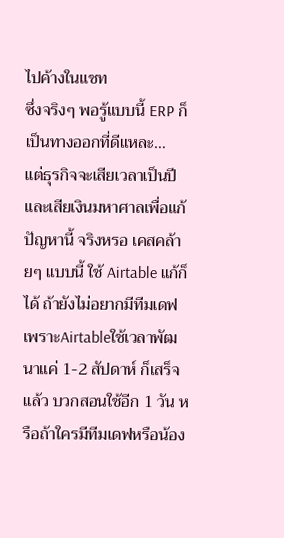ไปค้างในแชท
ซึ่งจริงๆ พอรู้แบบนี้ ERP ก็เป็นทางออกที่ดีแหละ…
แต่ธุรกิจจะเสียเวลาเป็นปีและเสียเงินมหาศาลเพื่อแก้ปัญหานี้ จริงหรอ เคสคล้ายๆ แบบนี้ ใช้ Airtable แก้ก็ได้ ถ้ายังไม่อยากมีทีมเดฟ เพราะAirtableใช้เวลาพัฒนาแค่ 1-2 สัปดาห์ ก็เสร็จแล้ว บวกสอนใช้อีก 1 วัน หรือถ้าใครมีทีมเดฟหรือน้อง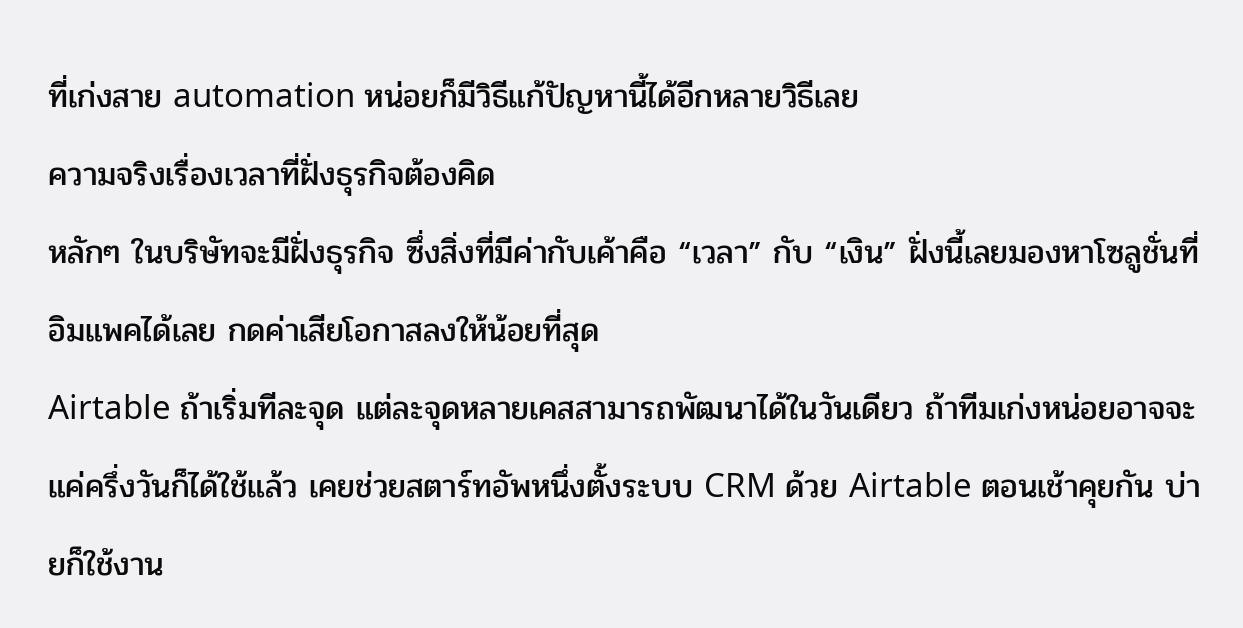ที่เก่งสาย automation หน่อยก็มีวิธีแก้ปัญหานี้ได้อีกหลายวิธีเลย
ความจริงเรื่องเวลาที่ฝั่งธุรกิจต้องคิด
หลักๆ ในบริษัทจะมีฝั่งธุรกิจ ซึ่งสิ่งที่มีค่ากับเค้าคือ “เวลา” กับ “เงิน” ฝั่งนี้เลยมองหาโซลูชั่นที่อิมแพคได้เลย กดค่าเสียโอกาสลงให้น้อยที่สุด
Airtable ถ้าเริ่มทีละจุด แต่ละจุดหลายเคสสามารถพัฒนาได้ในวันเดียว ถ้าทีมเก่งหน่อยอาจจะแค่ครึ่งวันก็ได้ใช้แล้ว เคยช่วยสตาร์ทอัพหนึ่งตั้งระบบ CRM ด้วย Airtable ตอนเช้าคุยกัน บ่ายก็ใช้งาน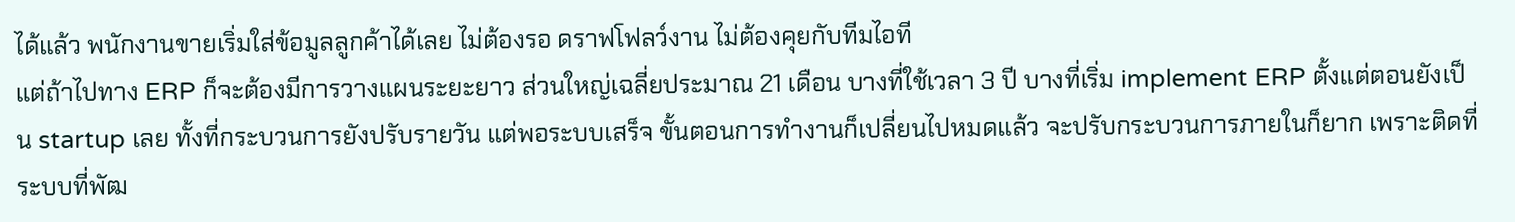ได้แล้ว พนักงานขายเริ่มใส่ข้อมูลลูกค้าได้เลย ไม่ต้องรอ ดราฟโฟลว์งาน ไม่ต้องคุยกับทีมไอที
แต่ถ้าไปทาง ERP ก็จะต้องมีการวางแผนระยะยาว ส่วนใหญ่เฉลี่ยประมาณ 21 เดือน บางที่ใช้เวลา 3 ปี บางที่เริ่ม implement ERP ตั้งแต่ตอนยังเป็น startup เลย ทั้งที่กระบวนการยังปรับรายวัน แต่พอระบบเสร็จ ขั้นตอนการทำงานก็เปลี่ยนไปหมดแล้ว จะปรับกระบวนการภายในก็ยาก เพราะติดที่ระบบที่พัฒ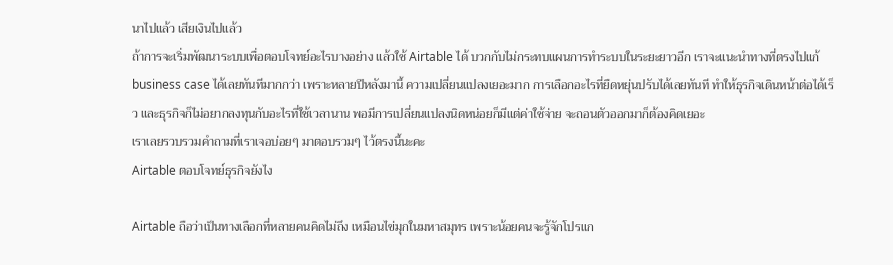นาไปแล้ว เสียเงินไปแล้ว
ถ้าการจะเริ่มพัฒนาระบบเพื่อตอบโจทย์อะไรบางอย่าง แล้วใช้ Airtable ได้ บวกกับไม่กระทบแผนการทำระบบในระยะยาวอีก เราจะแนะนำทางที่ตรงไปแก้ business case ได้เลยทันทีมากกว่า เพราะหลายปีหลังมานี้ ความเปลี่ยนแปลงเยอะมาก การเลือกอะไรที่ยืดหยุ่นปรับได้เลยทันที ทำให้ธุรกิจเดินหน้าต่อได้เร็ว และธุรกิจก็ไม่อยากลงทุนกับอะไรที่ใช้เวลานาน พอมีการเปลี่ยนแปลงนิดหน่อยก็มีแต่ค่าใช้จ่าย จะถอนตัวออกมาก็ต้องคิดเยอะ
เราเลยรวบรวมคำถามที่เราเจอบ่อยๆ มาตอบรวมๆ ไว้ตรงนี้นะคะ
Airtable ตอบโจทย์ธุรกิจยังไง

Airtable ถือว่าเป็นทางเลือกที่หลายคนคิดไม่ถึง เหมือนไข่มุกในมหาสมุทร เพราะน้อยคนจะรู้จักโปรแก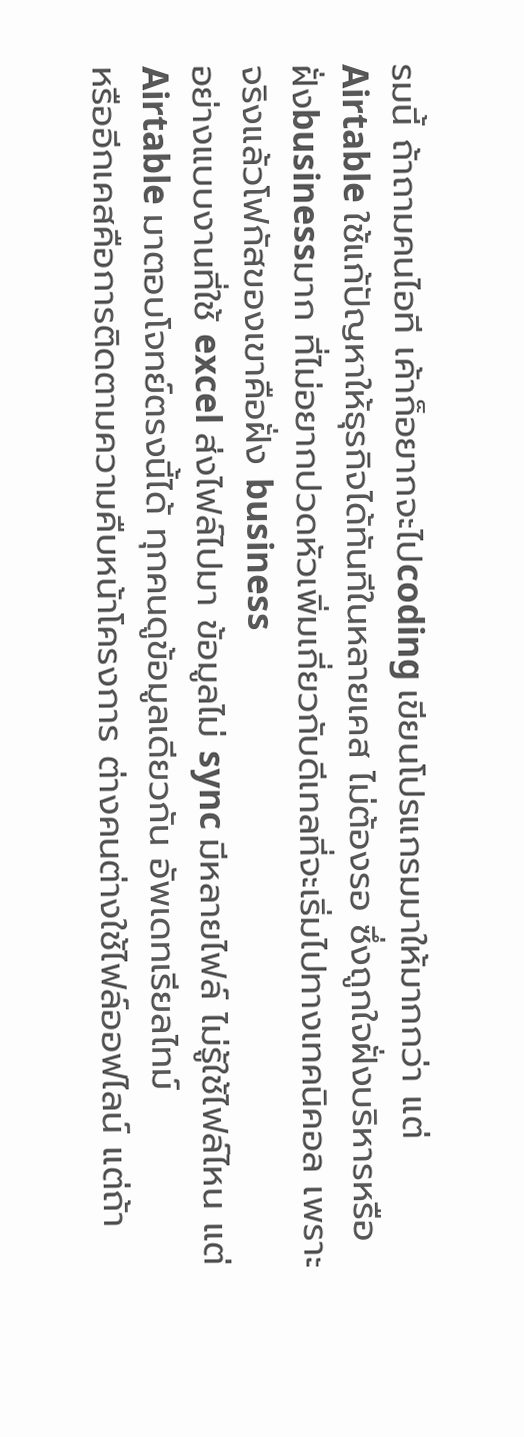รมนี้ ถ้าถามคนไอที เค้าก็อยากจะไปcoding เขียนโปรแกรมมาให้มากกว่า แต่ Airtable ใช้แก้ปัญหาให้ธุรกิจได้ทันทีในหลายเคส ไม่ต้องรอ ซึ่งถูกใจฝั่งบริหารหรือฝั่งbusinessมาก ที่ไม่อยากปวดหัวเพิ่มเกี่ยวกับดีเทลที่จะเริ่มไปทางเทคนิคอล เพราะจริงแล้วโฟกัสของเขาคือฝั่ง business
อย่างแบบงานที่ใช้ excel ส่งไฟล์ไปมา ข้อมูลไม่ sync มีหลายไฟล์ ไม่รู้ใช้ไฟล์ไหน แต่ Airtable มาตอบโจทย์ตรงนี้ได้ ทุกคนดูข้อมูลเดียวกัน อัพเดทเรียลไทม์
หรืออีกเคสคือการติดตามความคืบหน้าโครงการ ต่างคนต่างใช้ไฟล์ออฟไลน์ แต่ถ้า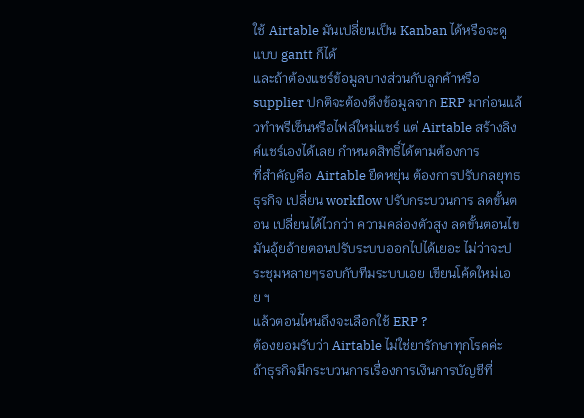ใช้ Airtable มันเปลี่ยนเป็น Kanban ได้หรือจะดูแบบ gantt ก็ได้
และถ้าต้องแชร์ข้อมูลบางส่วนกับลูกค้าหรือ supplier ปกติจะต้องดึงข้อมูลจาก ERP มาก่อนแล้วทำพรีเซ็นหรือไฟล์ใหม่แชร์ แต่ Airtable สร้างลิงค์แชร์เองได้เลย กำหนดสิทธิ์ได้ตามต้องการ
ที่สำคัญคือ Airtable ยืดหยุ่น ต้องการปรับกลยุทธธุรกิจ เปลี่ยน workflow ปรับกระบวนการ ลดขั้นตอน เปลี่ยนได้ไวกว่า ความคล่องตัวสูง ลดขั้นตอนไขมันอุ้ยอ้ายตอนปรับระบบออกไปได้เยอะ ไม่ว่าจะประชุมหลายๆรอบกับทีมระบบเอย เขียนโค้ดใหม่เอย ฯ
แล้วตอนไหนถึงจะเลือกใช้ ERP ?
ต้องยอมรับว่า Airtable ไม่ใช่ยารักษาทุกโรคค่ะ
ถ้าธุรกิจมีกระบวนการเรื่องการเงินการบัญชีที่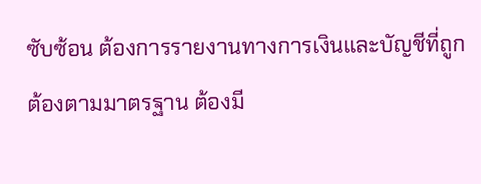ซับซ้อน ต้องการรายงานทางการเงินและบัญชีที่ถูกต้องตามมาตรฐาน ต้องมี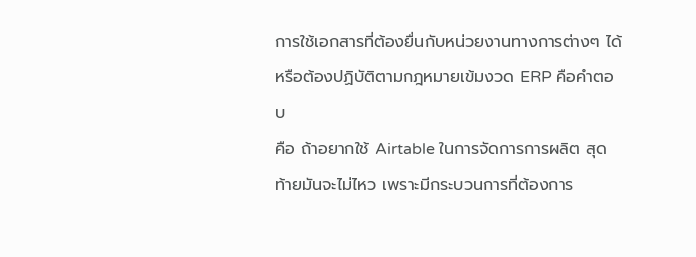การใช้เอกสารที่ต้องยื่นกับหน่วยงานทางการต่างๆ ได้ หรือต้องปฏิบัติตามกฎหมายเข้มงวด ERP คือคำตอบ
คือ ถ้าอยากใช้ Airtable ในการจัดการการผลิต สุดท้ายมันจะไม่ไหว เพราะมีกระบวนการที่ต้องการ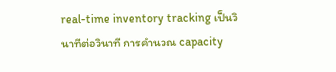real-time inventory tracking เป็นวินาทีต่อวินาที การคำนวณ capacity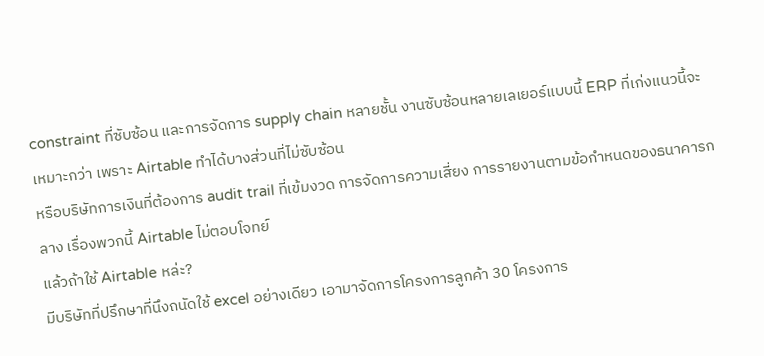constraint ที่ซับซ้อน และการจัดการ supply chain หลายชั้น งานซับซ้อนหลายเลเยอร์แบบนี้ ERP ที่เก่งแนวนี้จะเหมาะกว่า เพราะ Airtable ทำได้บางส่วนที่ไม่ซับซ้อน
หรือบริษัทการเงินที่ต้องการ audit trail ที่เข้มงวด การจัดการความเสี่ยง การรายงานตามข้อกำหนดของธนาคารกลาง เรื่องพวกนี้ Airtable ไม่ตอบโจทย์
แล้วถ้าใช้ Airtable หล่ะ?
มีบริษัทที่ปรึกษาที่นึงถนัดใช้ excel อย่างเดียว เอามาจัดการโครงการลูกค้า 30 โครงการ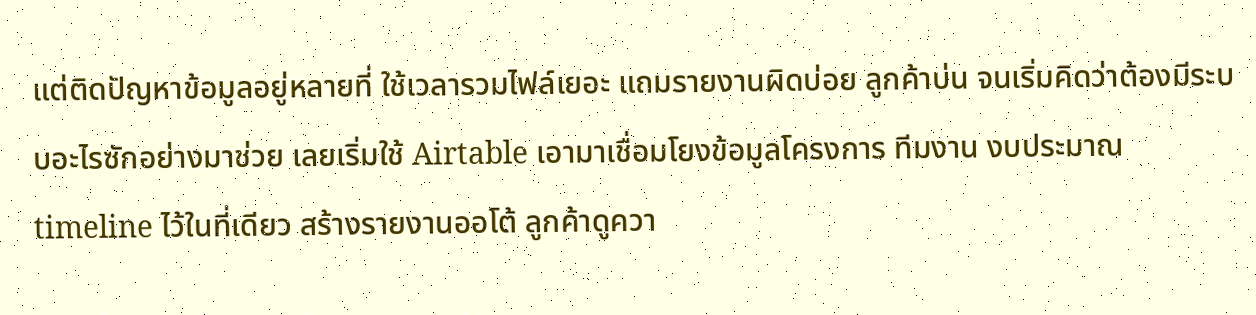แต่ติดปัญหาข้อมูลอยู่หลายที่ ใช้เวลารวมไฟล์เยอะ แถมรายงานผิดบ่อย ลูกค้าบ่น จนเริ่มคิดว่าต้องมีระบบอะไรซักอย่างมาช่วย เลยเริ่มใช้ Airtable เอามาเชื่อมโยงข้อมูลโครงการ ทีมงาน งบประมาณ timeline ไว้ในที่เดียว สร้างรายงานออโต้ ลูกค้าดูควา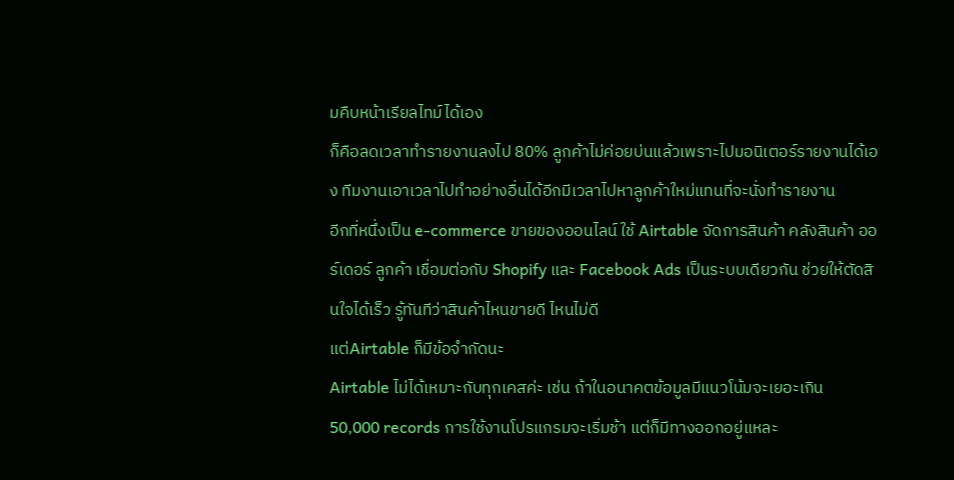มคืบหน้าเรียลไทม์ได้เอง
ก็คือลดเวลาทำรายงานลงไป 80% ลูกค้าไม่ค่อยบ่นแล้วเพราะไปมอนิเตอร์รายงานได้เอง ทีมงานเอาเวลาไปทำอย่างอื่นได้อีกมีเวลาไปหาลูกค้าใหม่แทนที่จะนั่งทำรายงาน
อีกที่หนึ่งเป็น e-commerce ขายของออนไลน์ ใช้ Airtable จัดการสินค้า คลังสินค้า ออร์เดอร์ ลูกค้า เชื่อมต่อกับ Shopify และ Facebook Ads เป็นระบบเดียวกัน ช่วยให้ตัดสินใจได้เร็ว รู้ทันทีว่าสินค้าไหนขายดี ไหนไม่ดี
แต่Airtable ก็มีข้อจำกัดนะ
Airtable ไม่ได้เหมาะกับทุกเคสค่ะ เช่น ถ้าในอนาคตข้อมูลมีแนวโน้มจะเยอะเกิน 50,000 records การใช้งานโปรแกรมจะเริ่มช้า แต่ก็มีทางออกอยู่แหละ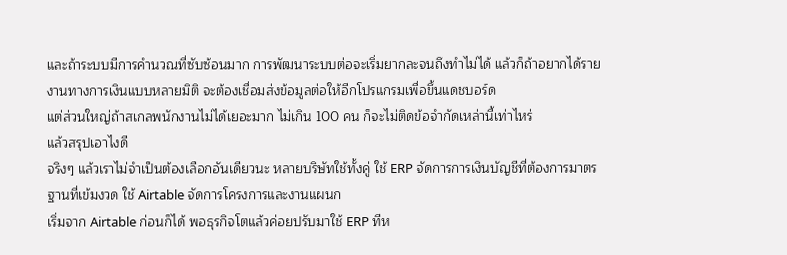และถ้าระบบมีการคำนวณที่ซับซ้อนมาก การพัฒนาระบบต่อจะเริ่มยากละจนถึงทำไม่ได้ แล้วก็ถ้าอยากได้รายงานทางการเงินแบบหลายมิติ จะต้องเชื่อมส่งข้อมูลต่อให้อีกโปรแกรมเพื่อขึ้นแดชบอร์ด
แต่ส่วนใหญ่ถ้าสเกลพนักงานไม่ได้เยอะมาก ไม่เกิน 100 คน ก็จะไม่ติดข้อจำกัดเหล่านี้เท่าไหร่
แล้วสรุปเอาไงดี
จริงๆ แล้วเราไม่จำเป็นต้องเลือกอันเดียวนะ หลายบริษัทใช้ทั้งคู่ ใช้ ERP จัดการการเงินบัญชีที่ต้องการมาตรฐานที่เข้มงวด ใช้ Airtable จัดการโครงการและงานแผนก
เริ่มจาก Airtable ก่อนก็ได้ พอธุรกิจโตแล้วค่อยปรับมาใช้ ERP ทีห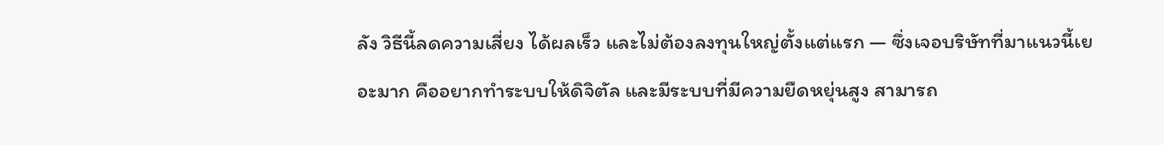ลัง วิธีนี้ลดความเสี่ยง ได้ผลเร็ว และไม่ต้องลงทุนใหญ่ตั้งแต่แรก — ซึ่งเจอบริษัทที่มาแนวนี้เยอะมาก คืออยากทำระบบให้ดิจิตัล และมีระบบที่มีความยืดหยุ่นสูง สามารถ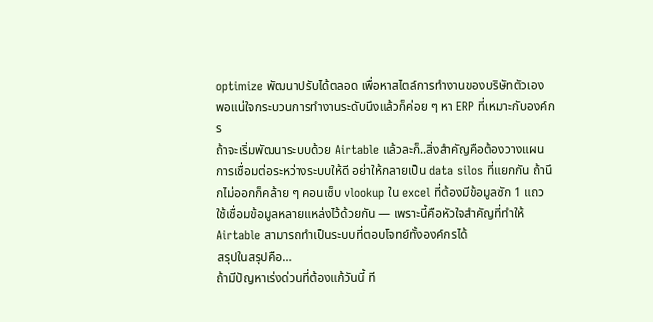optimize พัฒนาปรับได้ตลอด เพื่อหาสไตล์การทำงานของบริษัทตัวเอง พอแน่ใจกระบวนการทำงานระดับนึงแล้วก็ค่อย ๆ หา ERP ที่เหมาะกับองค์กร
ถ้าจะเริ่มพัฒนาระบบด้วย Airtable แล้วละก็..สิ่งสำคัญคือต้องวางแผนการเชื่อมต่อระหว่างระบบให้ดี อย่าให้กลายเป็น data silos ที่แยกกัน ถ้านึกไม่ออกก็คล้าย ๆ คอนเซ็บ vlookup ใน excel ที่ต้องมีข้อมูลซัก 1 แถว ใช้เชื่อมข้อมูลหลายแหล่งไว้ด้วยกัน — เพราะนี้คือหัวใจสำคัญที่ทำให้ Airtable สามารถทำเป็นระบบที่ตอบโจทย์ทั้งองค์กรได้
สรุปในสรุปคือ…
ถ้ามีปัญหาเร่งด่วนที่ต้องแก้วันนี้ ที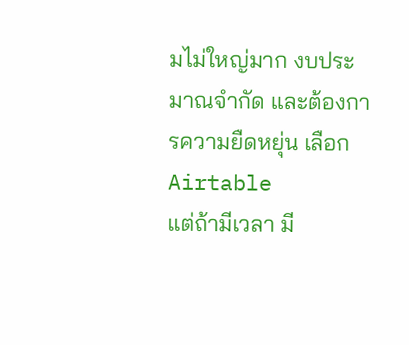มไม่ใหญ่มาก งบประมาณจำกัด และต้องการความยืดหยุ่น เลือก Airtable
แต่ถ้ามีเวลา มี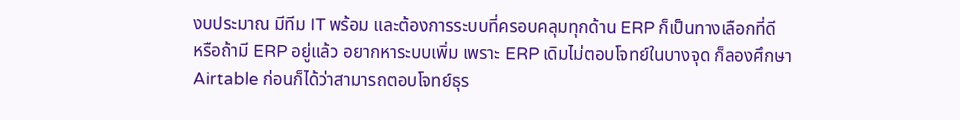งบประมาณ มีทีม IT พร้อม และต้องการระบบที่ครอบคลุมทุกด้าน ERP ก็เป็นทางเลือกที่ดี
หรือถ้ามี ERP อยู่แล้ว อยากหาระบบเพิ่ม เพราะ ERP เดิมไม่ตอบโจทย์ในบางจุด ก็ลองศึกษา Airtable ก่อนก็ได้ว่าสามารถตอบโจทย์ธุร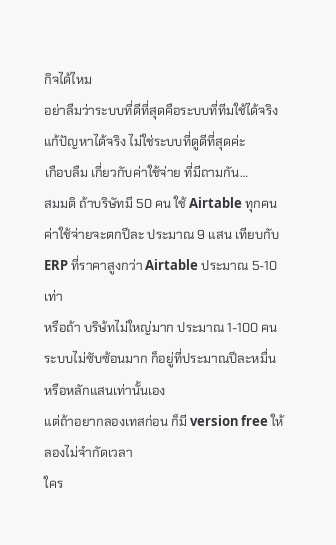กิจได้ไหม
อย่าลืมว่าระบบที่ดีที่สุดคือระบบที่ทีมใช้ได้จริง แก้ปัญหาได้จริง ไม่ใช่ระบบที่ดูดีที่สุดค่ะ
เกือบลืม เกี่ยวกับค่าใช้จ่าย ที่มีถามกัน…
สมมติ ถ้าบริษัทมี 50 คน ใช้ Airtable ทุกคน ค่าใช้จ่ายจะตกปีละ ประมาณ 9 แสน เทียบกับ ERP ที่ราคาสูงกว่า Airtable ประมาณ 5-10 เท่า
หรือถ้า บริษ้ทไม่ใหญ่มาก ประมาณ 1-100 คน ระบบไม่ซับซ้อนมาก ก็อยู่ที่ประมาณปีละหมื่น หรือหลักแสนเท่านั้นเอง
แต่ถ้าอยากลองเทสก่อน ก็มี version free ให้ลองไม่จำกัดเวลา
ใคร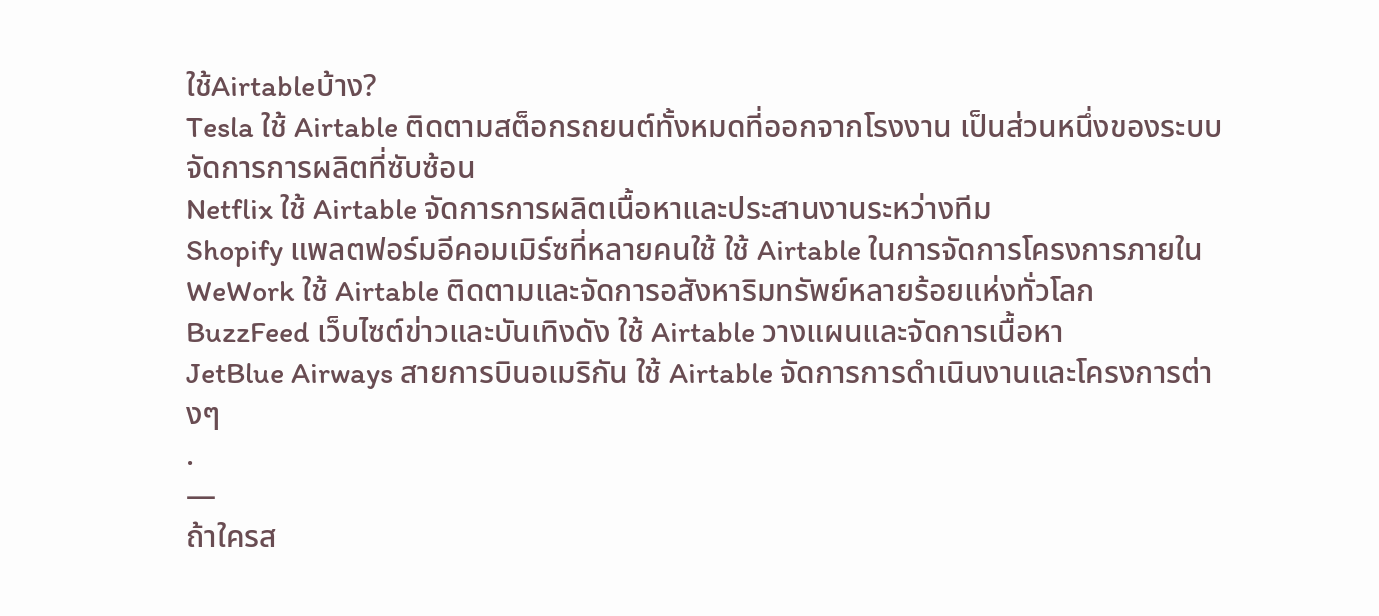ใช้Airtableบ้าง?
Tesla ใช้ Airtable ติดตามสต็อกรถยนต์ทั้งหมดที่ออกจากโรงงาน เป็นส่วนหนึ่งของระบบจัดการการผลิตที่ซับซ้อน
Netflix ใช้ Airtable จัดการการผลิตเนื้อหาและประสานงานระหว่างทีม
Shopify แพลตฟอร์มอีคอมเมิร์ซที่หลายคนใช้ ใช้ Airtable ในการจัดการโครงการภายใน
WeWork ใช้ Airtable ติดตามและจัดการอสังหาริมทรัพย์หลายร้อยแห่งทั่วโลก
BuzzFeed เว็บไซต์ข่าวและบันเทิงดัง ใช้ Airtable วางแผนและจัดการเนื้อหา
JetBlue Airways สายการบินอเมริกัน ใช้ Airtable จัดการการดำเนินงานและโครงการต่างๆ
.
—
ถ้าใครส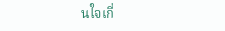นใจเกี่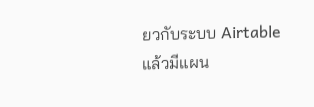ยวกับระบบ Airtable แล้วมีแผน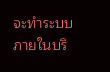จะทำระบบภายในบริ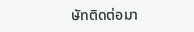ษัทติดต่อมา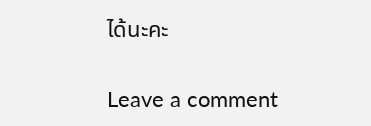ได้นะคะ

Leave a comment